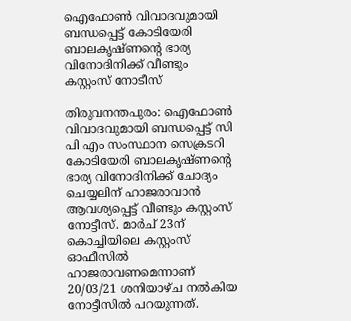ഐഫോണ്‍ വിവാദവുമായി ബന്ധപ്പെട്ട് കോടിയേരി ബാലകൃഷ്ണന്റെ ഭാര്യ വിനോദിനിക്ക് വീണ്ടും കസ്റ്റംസ് നോടീസ്

തിരുവനന്തപുരം: ഐഫോണ്‍ വിവാദവുമായി ബന്ധപ്പെട്ട് സി പി എം സംസ്ഥാന സെക്രടറി കോടിയേരി ബാലകൃഷ്ണന്റെ ഭാര്യ വിനോദിനിക്ക് ചോദ്യം ചെയ്യലിന് ഹാജരാവാന്‍ ആവശ്യപ്പെട്ട് വീണ്ടും കസ്റ്റംസ് നോട്ടീസ്. മാര്‍ച് 23ന് കൊച്ചിയിലെ കസ്റ്റംസ് ഓഫീസില്‍ ഹാജരാവണമെന്നാണ് 20/03/21 ശനിയാഴ്ച നൽകിയ നോട്ടീസില്‍ പറയുന്നത്.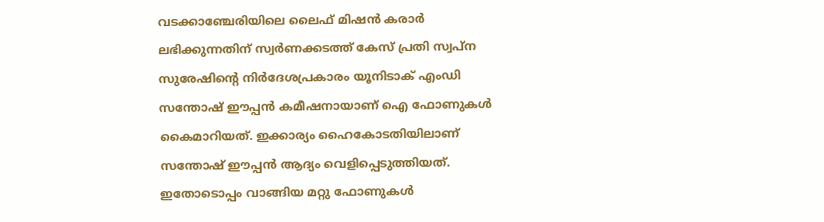വടക്കാഞ്ചേരിയിലെ ലൈഫ് മിഷന്‍ കരാര്‍ ലഭിക്കുന്നതിന് സ്വര്‍ണക്കടത്ത് കേസ് പ്രതി സ്വപ്ന സുരേഷിന്റെ നിര്‍ദേശപ്രകാരം യൂനിടാക് എംഡി സന്തോഷ് ഈപ്പന്‍ കമീഷനായാണ് ഐ ഫോണുകള്‍ കൈമാറിയത്. ഇക്കാര്യം ഹൈകോടതിയിലാണ് സന്തോഷ് ഈപ്പന്‍ ആദ്യം വെളിപ്പെടുത്തിയത്. ഇതോടൊപ്പം വാങ്ങിയ മറ്റു ഫോണുകള്‍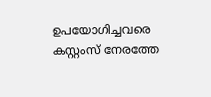ഉപയോഗിച്ചവരെ കസ്റ്റംസ് നേരത്തേ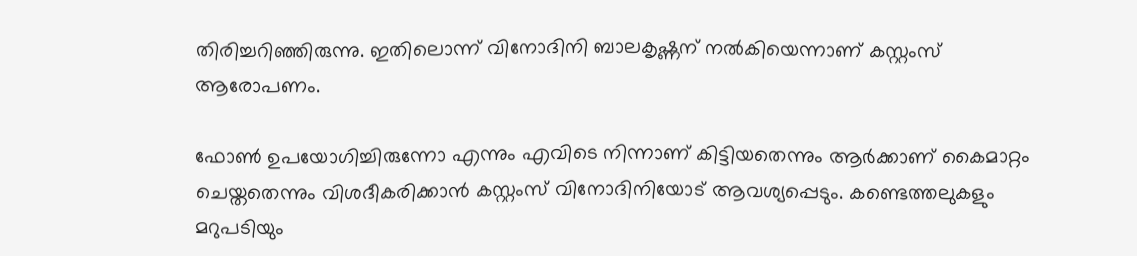തിരിച്ചറിഞ്ഞിരുന്നു. ഇതിലൊന്ന് വിനോദിനി ബാലകൃഷ്ണന് നല്‍കിയെന്നാണ് കസ്റ്റംസ് ആരോപണം.

ഫോണ്‍ ഉപയോഗിച്ചിരുന്നോ എന്നും എവിടെ നിന്നാണ് കിട്ടിയതെന്നും ആര്‍ക്കാണ് കൈമാറ്റം ചെയ്തതെന്നും വിശദീകരിക്കാന്‍ കസ്റ്റംസ് വിനോദിനിയോട് ആവശ്യപ്പെടും. കണ്ടെത്തലുകളും മറുപടിയും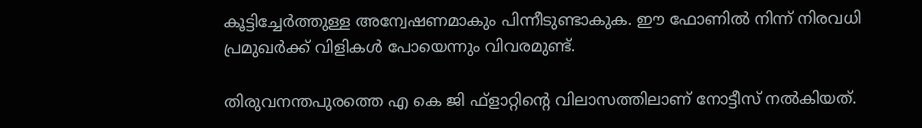കൂട്ടിച്ചേര്‍ത്തുള്ള അന്വേഷണമാകും പിന്നീടുണ്ടാകുക. ഈ ഫോണില്‍ നിന്ന് നിരവധി പ്രമുഖര്‍ക്ക് വിളികള്‍ പോയെന്നും വിവരമുണ്ട്.

തിരുവനന്തപുരത്തെ എ കെ ജി ഫ്‌ളാറ്റിന്റെ വിലാസത്തിലാണ് നോട്ടീസ് നല്‍കിയത്.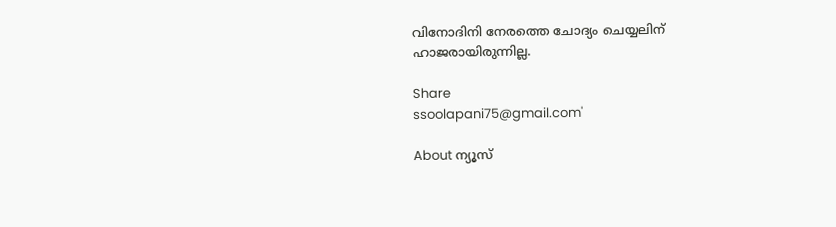വിനോദിനി നേരത്തെ ചോദ്യം ചെയ്യലിന് ഹാജരായിരുന്നില്ല.

Share
ssoolapani75@gmail.com'

About ന്യൂസ്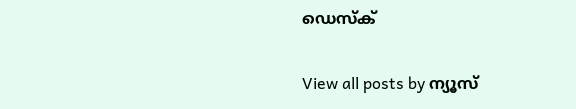ഡെസ്ക്

View all posts by ന്യൂസ്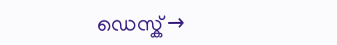ഡെസ്ക് →